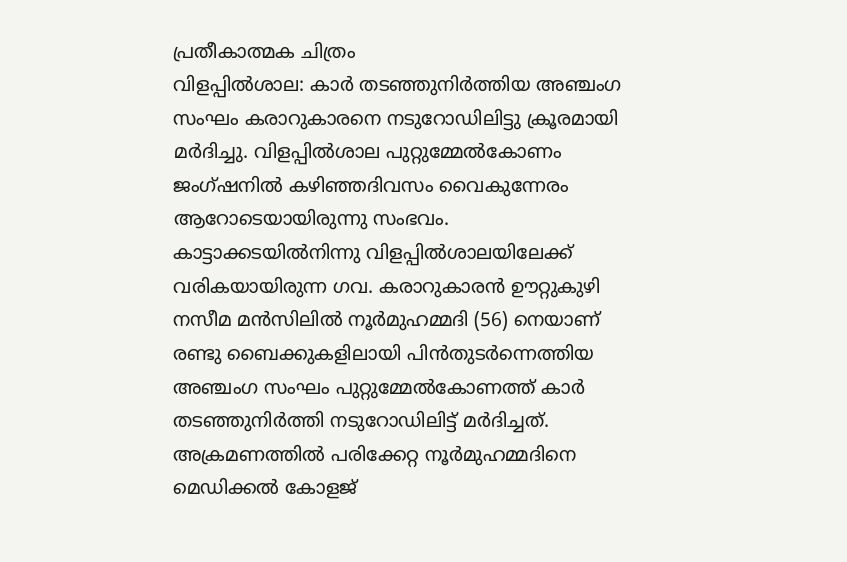പ്രതീകാത്മക ചിത്രം
വിളപ്പിൽശാല: കാർ തടഞ്ഞുനിർത്തിയ അഞ്ചംഗ സംഘം കരാറുകാരനെ നടുറോഡിലിട്ടു ക്രൂരമായി മർദിച്ചു. വിളപ്പിൽശാല പുറ്റുമ്മേൽകോണം ജംഗ്ഷനിൽ കഴിഞ്ഞദിവസം വൈകുന്നേരം ആറോടെയായിരുന്നു സംഭവം.
കാട്ടാക്കടയിൽനിന്നു വിളപ്പിൽശാലയിലേക്ക് വരികയായിരുന്ന ഗവ. കരാറുകാരൻ ഊറ്റുകുഴി നസീമ മൻസിലിൽ നൂർമുഹമ്മദി (56) നെയാണ് രണ്ടു ബൈക്കുകളിലായി പിൻതുടർന്നെത്തിയ അഞ്ചംഗ സംഘം പുറ്റുമ്മേൽകോണത്ത് കാർ തടഞ്ഞുനിർത്തി നടുറോഡിലിട്ട് മർദിച്ചത്. അക്രമണത്തിൽ പരിക്കേറ്റ നൂർമുഹമ്മദിനെ മെഡിക്കൽ കോളജ്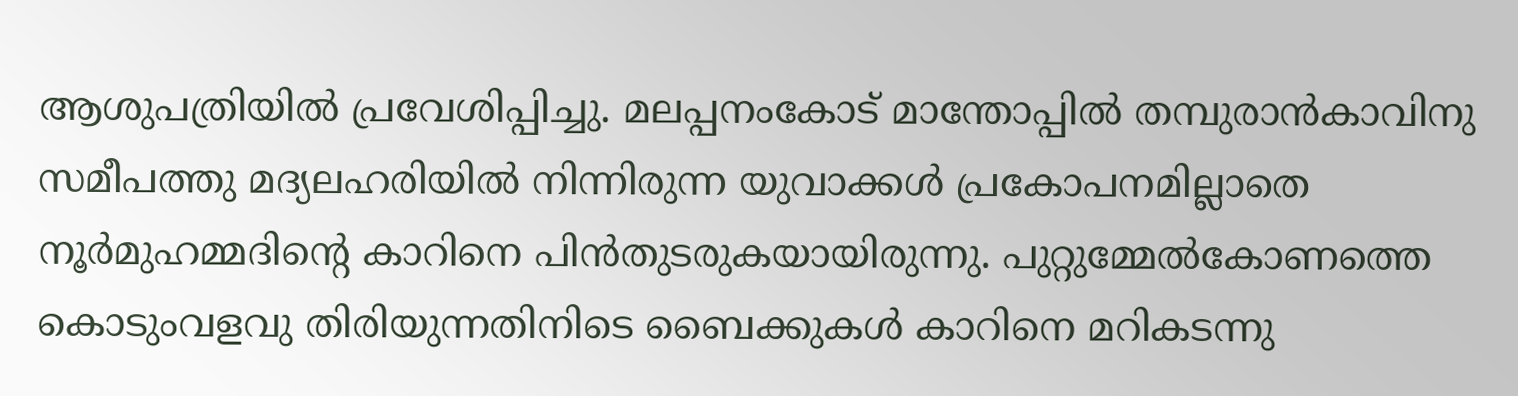ആശുപത്രിയിൽ പ്രവേശിപ്പിച്ചു. മലപ്പനംകോട് മാന്തോപ്പിൽ തമ്പുരാൻകാവിനു സമീപത്തു മദ്യലഹരിയിൽ നിന്നിരുന്ന യുവാക്കൾ പ്രകോപനമില്ലാതെ നൂർമുഹമ്മദിന്റെ കാറിനെ പിൻതുടരുകയായിരുന്നു. പുറ്റുമ്മേൽകോണത്തെ കൊടുംവളവു തിരിയുന്നതിനിടെ ബൈക്കുകൾ കാറിനെ മറികടന്നു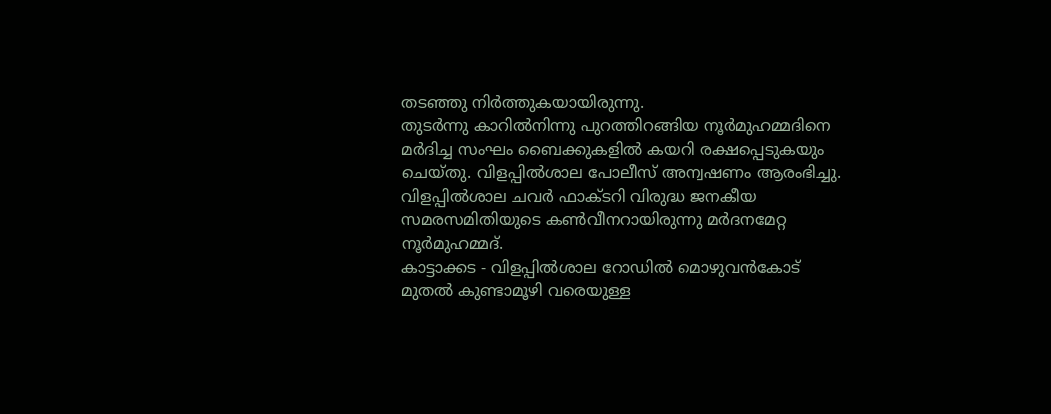തടഞ്ഞു നിർത്തുകയായിരുന്നു.
തുടർന്നു കാറിൽനിന്നു പുറത്തിറങ്ങിയ നൂർമുഹമ്മദിനെ മർദിച്ച സംഘം ബൈക്കുകളിൽ കയറി രക്ഷപ്പെടുകയും ചെയ്തു. വിളപ്പിൽശാല പോലീസ് അന്വഷണം ആരംഭിച്ചു. വിളപ്പിൽശാല ചവർ ഫാക്ടറി വിരുദ്ധ ജനകീയ സമരസമിതിയുടെ കൺവീനറായിരുന്നു മർദനമേറ്റ നൂർമുഹമ്മദ്.
കാട്ടാക്കട - വിളപ്പിൽശാല റോഡിൽ മൊഴുവൻകോട് മുതൽ കുണ്ടാമൂഴി വരെയുള്ള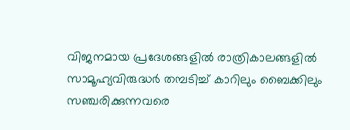വിജനമായ പ്രദേശങ്ങളിൽ രാത്രികാലങ്ങളിൽ സാമൂഹ്യവിരുദ്ധർ തമ്പടിച്ച് കാറിലും ബൈക്കിലും സഞ്ചരിക്കുന്നവരെ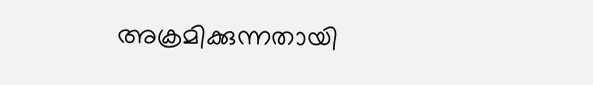അക്രമിക്കുന്നതായി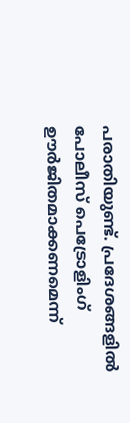പരാതിയുണ്ട്. പ്രദേശങ്ങളിൽ പോലീസ് പെട്രോളിംഗ് ഊർജിതമാക്കണമെന്ന്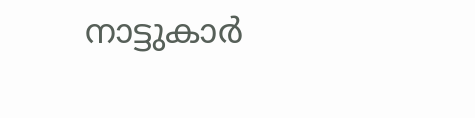നാട്ടുകാർ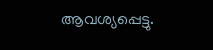ആവശ്യപ്പെട്ടു.